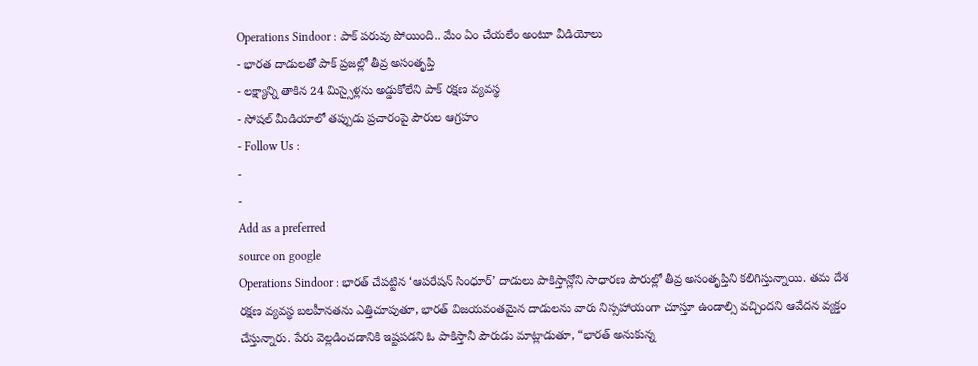Operations Sindoor : పాక్ పరువు పోయింది.. మేం ఏం చేయలేం అంటూ వీడియోలు
- భారత దాడులతో పాక్ ప్రజల్లో తీవ్ర అసంతృప్తి
- లక్ష్యాన్ని తాకిన 24 మిస్సైళ్లను అడ్డుకోలేని పాక్ రక్షణ వ్యవస్థ
- సోషల్ మీడియాలో తప్పుడు ప్రచారంపై పౌరుల ఆగ్రహం
- Follow Us :
-
-
Add as a preferred
source on google
Operations Sindoor : భారత్ చేపట్టిన ‘ఆపరేషన్ సింధూర్’ దాడులు పాకిస్తాన్లోని సాధారణ పౌరుల్లో తీవ్ర అసంతృప్తిని కలిగిస్తున్నాయి. తమ దేశ రక్షణ వ్యవస్థ బలహీనతను ఎత్తిచూపుతూ, భారత్ విజయవంతమైన దాడులను వారు నిస్సహాయంగా చూస్తూ ఉండాల్సి వచ్చిందని ఆవేదన వ్యక్తం చేస్తున్నారు. పేరు వెల్లడించడానికి ఇష్టపడని ఓ పాకిస్తానీ పౌరుడు మాట్లాడుతూ, “భారత్ అనుకున్న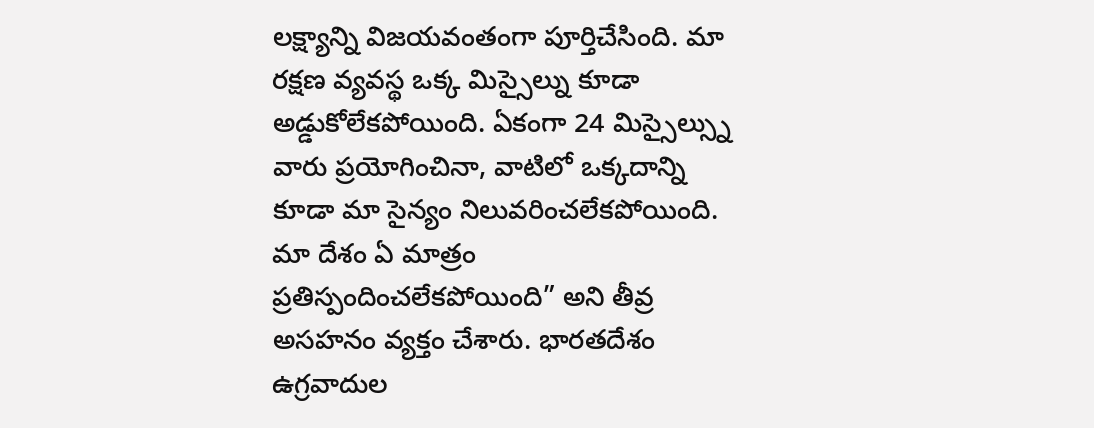లక్ష్యాన్ని విజయవంతంగా పూర్తిచేసింది. మా రక్షణ వ్యవస్థ ఒక్క మిస్సైల్ను కూడా అడ్డుకోలేకపోయింది. ఏకంగా 24 మిస్సైల్స్ను వారు ప్రయోగించినా, వాటిలో ఒక్కదాన్ని కూడా మా సైన్యం నిలువరించలేకపోయింది. మా దేశం ఏ మాత్రం ప్రతిస్పందించలేకపోయింది” అని తీవ్ర అసహనం వ్యక్తం చేశారు. భారతదేశం ఉగ్రవాదుల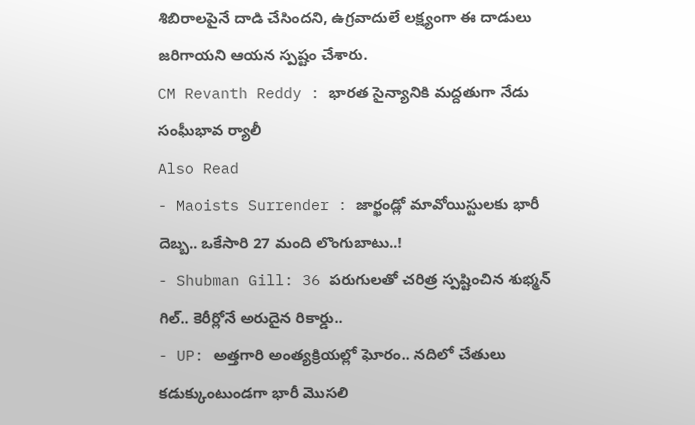శిబిరాలపైనే దాడి చేసిందని, ఉగ్రవాదులే లక్ష్యంగా ఈ దాడులు జరిగాయని ఆయన స్పష్టం చేశారు.
CM Revanth Reddy : భారత సైన్యానికి మద్దతుగా నేడు సంఘీభావ ర్యాలీ
Also Read
- Maoists Surrender : జార్ఖండ్లో మావోయిస్టులకు భారీ దెబ్బ.. ఒకేసారి 27 మంది లొంగుబాటు..!
- Shubman Gill: 36 పరుగులతో చరిత్ర స్పష్టించిన శుభ్మన్ గిల్.. కెరీర్లోనే అరుదైన రికార్డు..
- UP: అత్తగారి అంత్యక్రియల్లో ఘోరం.. నదిలో చేతులు కడుక్కుంటుండగా భారీ మొసలి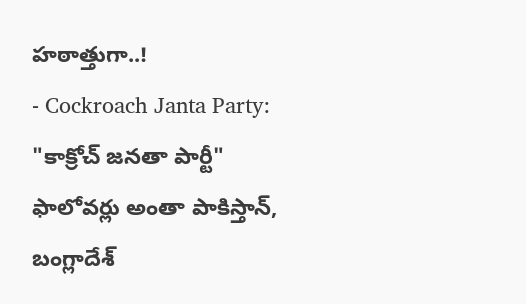హఠాత్తుగా..!
- Cockroach Janta Party: "కాక్రోచ్ జనతా పార్టీ" ఫాలోవర్లు అంతా పాకిస్తాన్, బంగ్లాదేశ్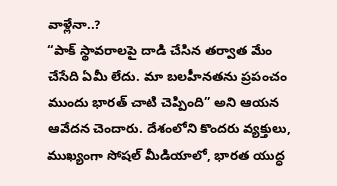వాళ్లేనా..?
“పాక్ స్థావరాలపై దాడి చేసిన తర్వాత మేం చేసేది ఏమీ లేదు. మా బలహీనతను ప్రపంచం ముందు భారత్ చాటి చెప్పింది” అని ఆయన ఆవేదన చెందారు. దేశంలోని కొందరు వ్యక్తులు, ముఖ్యంగా సోషల్ మీడియాలో, భారత యుద్ధ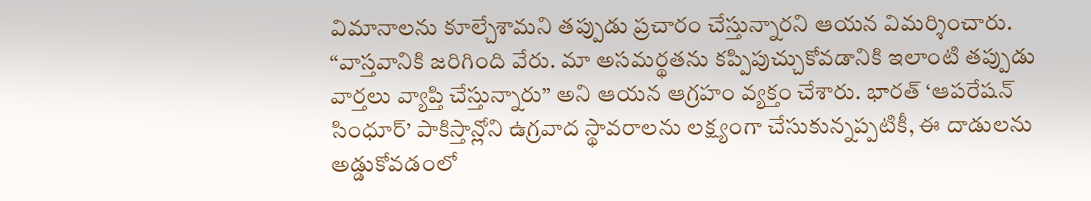విమానాలను కూల్చేశామని తప్పుడు ప్రచారం చేస్తున్నారని ఆయన విమర్శించారు. “వాస్తవానికి జరిగింది వేరు. మా అసమర్థతను కప్పిపుచ్చుకోవడానికి ఇలాంటి తప్పుడు వార్తలు వ్యాప్తి చేస్తున్నారు” అని ఆయన ఆగ్రహం వ్యక్తం చేశారు. భారత్ ‘ఆపరేషన్ సింధూర్’ పాకిస్తాన్లోని ఉగ్రవాద స్థావరాలను లక్ష్యంగా చేసుకున్నప్పటికీ, ఈ దాడులను అడ్డుకోవడంలో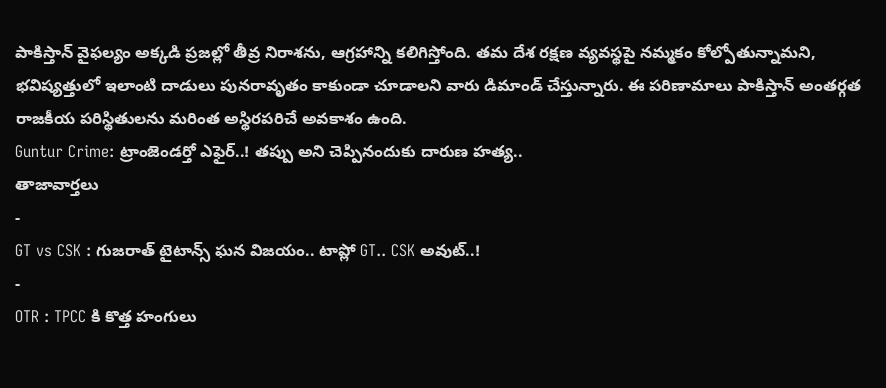పాకిస్తాన్ వైఫల్యం అక్కడి ప్రజల్లో తీవ్ర నిరాశను, ఆగ్రహాన్ని కలిగిస్తోంది. తమ దేశ రక్షణ వ్యవస్థపై నమ్మకం కోల్పోతున్నామని, భవిష్యత్తులో ఇలాంటి దాడులు పునరావృతం కాకుండా చూడాలని వారు డిమాండ్ చేస్తున్నారు. ఈ పరిణామాలు పాకిస్తాన్ అంతర్గత రాజకీయ పరిస్థితులను మరింత అస్థిరపరిచే అవకాశం ఉంది.
Guntur Crime: ట్రాంజెండర్తో ఎఫైర్..! తప్పు అని చెప్పినందుకు దారుణ హత్య..
తాజావార్తలు
-
GT vs CSK : గుజరాత్ టైటాన్స్ ఘన విజయం.. టాప్లో GT.. CSK అవుట్..!
-
OTR : TPCC కి కొత్త హంగులు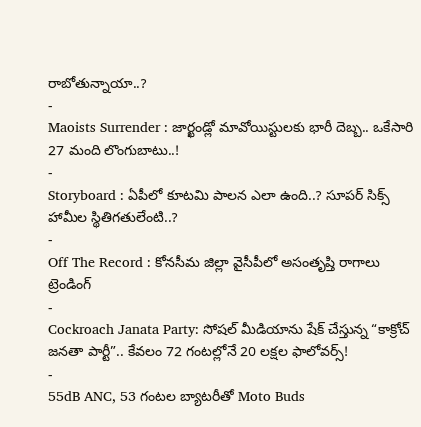రాబోతున్నాయా..?
-
Maoists Surrender : జార్ఖండ్లో మావోయిస్టులకు భారీ దెబ్బ.. ఒకేసారి 27 మంది లొంగుబాటు..!
-
Storyboard : ఏపీలో కూటమి పాలన ఎలా ఉంది..? సూపర్ సిక్స్ హామీల స్థితిగతులేంటి..?
-
Off The Record : కోనసీమ జిల్లా వైసీపీలో అసంతృప్తి రాగాలు
ట్రెండింగ్
-
Cockroach Janata Party: సోషల్ మీడియాను షేక్ చేస్తున్న “కాక్రోచ్ జనతా పార్టీ”.. కేవలం 72 గంటల్లోనే 20 లక్షల ఫాలోవర్స్!
-
55dB ANC, 53 గంటల బ్యాటరీతో Moto Buds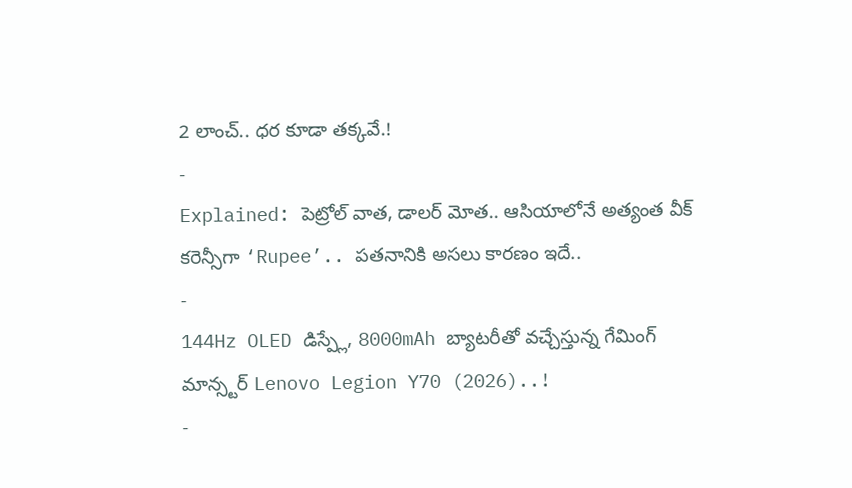2 లాంచ్.. ధర కూడా తక్కవే.!
-
Explained: పెట్రోల్ వాత, డాలర్ మోత.. ఆసియాలోనే అత్యంత వీక్ కరెన్సీగా ‘Rupee’.. పతనానికి అసలు కారణం ఇదే..
-
144Hz OLED డిస్ప్లే, 8000mAh బ్యాటరీతో వచ్చేస్తున్న గేమింగ్ మాన్స్టర్ Lenovo Legion Y70 (2026)..!
-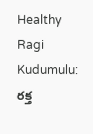Healthy Ragi Kudumulu: రక్త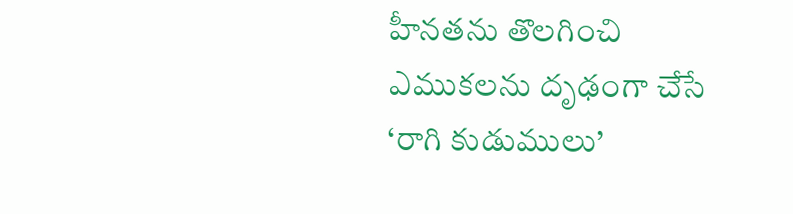హీనతను తొలగించి ఎముకలను దృఢంగా చేసే ‘రాగి కుడుములు’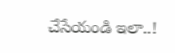చేసేయండి ఇలా..!